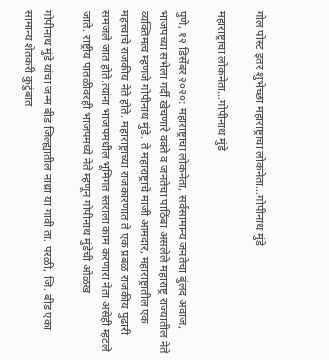गोल पोस्ट इतर शुभेच्छा महाराष्ट्राचा लोकनेता…गोपीनाथ मुंडे

महाराष्ट्राचा लोकनेता…गोपीनाथ मुंडे

पुणे, १२ डिसेंबर २०२०: महाराष्ट्राचा लोकनेता, सर्वसामान्य जनतेचा बुंलद अवाज, भाजपच्या सभेला गर्दी खेचणारे वक्ते व जनतेचा पाठिंबा असलेले महाराष्ट्र राज्यातील नेते व्यक्तिमत्व म्हणजे गोपीनाथ मुंडे. ते महाराष्ट्राचे माजी आमदार, महाराष्ट्रातील एक महत्त्वाचे राजकीय नेते होते. महाराष्ट्राच्या राजकारणात ते एक प्रबळ राजकीय पुढारी समजले जात होते.त्यांना भाजपमधील भूमिगत स्तराला काम करणारा नेता असेही म्हटले जाते. राष्ट्रीय पातळीवरही भाजपमध्ये नेते म्हणून गोपीनाथ मुंडेची ओळख

गोपीनाथ मुंडे यांचा जन्म बीड जिल्ह्यातील नाथ्रा या गावी ता. परळी, जि. बीड एका सामान्य शेतकरी कुटुंबात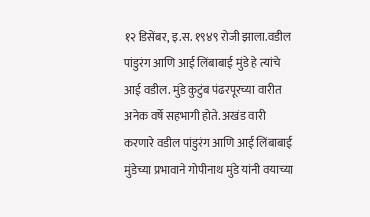१२ डिसेंबर, इ.स. १९४९ रोजी झाला.वडील पांडुरंग आणि आई लिंबाबाई मुंडे हे त्यांचे आई वडील. मुंडे कुटुंब पंढरपूरच्या वारीत अनेक वर्षे सहभागी होते. अखंड वारी करणारे वडील पांडुरंग आणि आई लिंबाबाई मुंडेच्या प्रभावाने गोपीनाथ मुंडे यांनी वयाच्या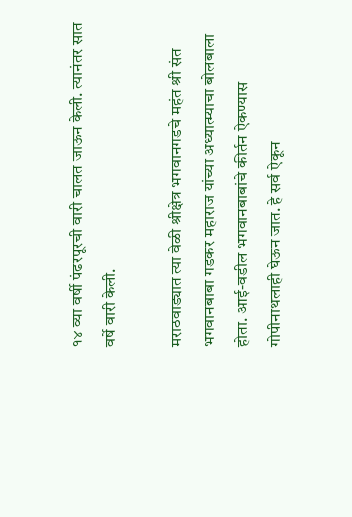१४ व्या वर्षी पंढरपूरची वारी चालत जाऊन केली. त्यानंतर सात वर्षे वारी केली.

मराठवाड्यात त्या वेळी श्रीक्षेत्र भगवानगडचे महंत श्री संत भगवानबाबा गडकर महाराज यांच्या अध्यात्म्याचा बोलबाला होता. आई-वडील भगवानबाबांचे कीर्तन ऐकण्यास गोपीनाथलाही घेऊन जात. हे सर्व ऐकून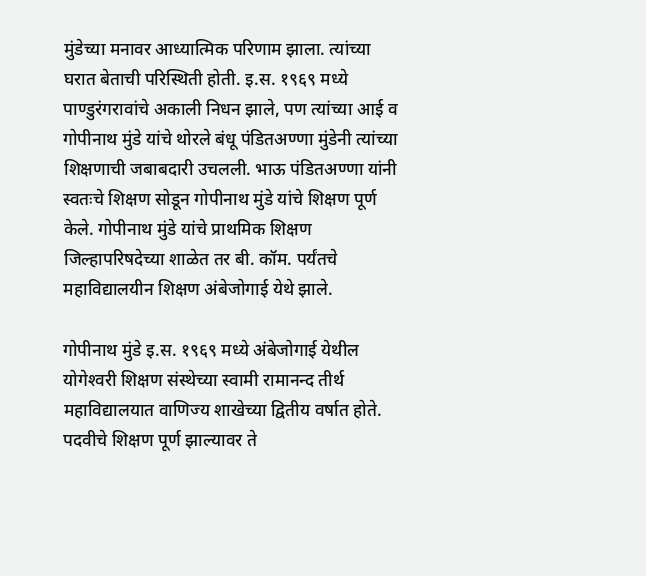मुंडेच्या मनावर आध्यात्मिक परिणाम झाला. त्यांच्या घरात बेताची परिस्थिती होती. इ.स. १९६९ मध्ये पाण्डुरंगरावांचे अकाली निधन झाले, पण त्यांच्या आई व गोपीनाथ मुंडे यांचे थोरले बंधू पंडितअण्णा मुंडेनी त्यांच्या शिक्षणाची जबाबदारी उचलली. भाऊ पंडितअण्णा यांनी स्वतःचे शिक्षण सोडून गोपीनाथ मुंडे यांचे शिक्षण पूर्ण केले. गोपीनाथ मुंडे यांचे प्राथमिक शिक्षण जिल्हापरिषदेच्या शाळेत तर बी. कॉम. पर्यंतचे महाविद्यालयीन शिक्षण अंबेजोगाई येथे झाले.

गोपीनाथ मुंडे इ.स. १९६९ मध्ये अंबेजोगाई येथील योगेश्‍वरी शिक्षण संस्थेच्या स्वामी रामानन्द तीर्थ महाविद्यालयात वाणिज्य शाखेच्या द्वितीय वर्षात होते. पदवीचे शिक्षण पूर्ण झाल्यावर ते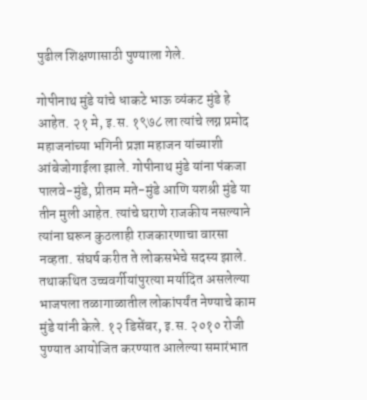पुढील शिक्षणासाठी पुण्याला गेले.

गोपीनाथ मुंडे यांचे धाकटे भाऊ व्यंकट मुंडे हे आहेत. २१ मे, इ.स. १९७८ ला त्यांचे लग्न प्रमोद महाजनांच्या भगिनी प्रज्ञा महाजन यांच्याशी आंबेजोगाईला झाले. गोपीनाथ मुंडे यांना पंकजा पालवे-मुंडे, प्रीतम मते-मुंडे आणि यशश्री मुंडे या तीन मुली आहेत. त्यांचे घराणे राजकीय नसल्याने त्यांना घरून कुठलाही राजकारणाचा वारसा नव्हता. संघर्ष करीत ते लोकसभेचे सदस्य झाले. तथाकथित उच्चवर्गीयांपुरत्या मर्यादित असलेल्या भाजपला तळागाळातील लोकांपर्यंत नेण्याचे काम मुंडे यांनी केले. १२ डिसेंबर, इ.स. २०१० रोजी पुण्यात आयोजित करण्यात आलेल्या समारंभात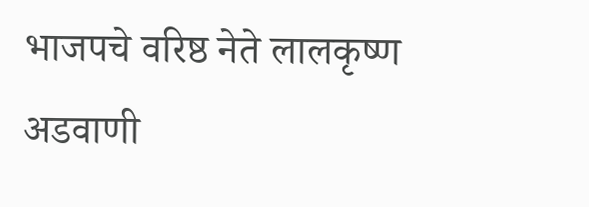भाजपचे वरिष्ठ नेते लालकृष्ण अडवाणी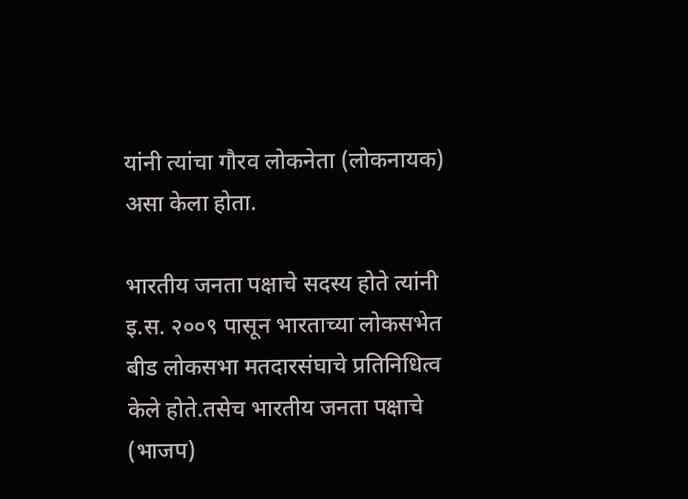यांनी त्यांचा गौरव लोकनेता (लोकनायक) असा केला होता.

भारतीय जनता पक्षाचे सदस्य होते त्यांनी इ.स. २००९ पासून भारताच्या लोकसभेत बीड लोकसभा मतदारसंघाचे प्रतिनिधित्व केले होते.तसेच भारतीय जनता पक्षाचे (भाजप)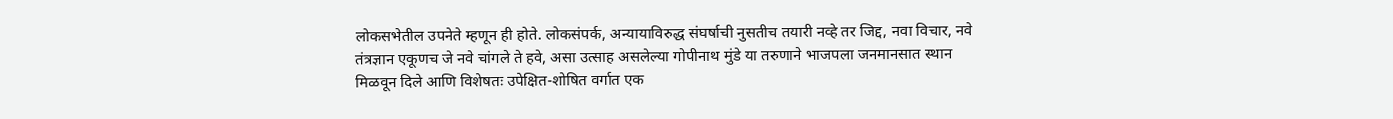लोकसभेतील उपनेते म्हणून ही होते. लोकसंपर्क, अन्यायाविरुद्ध संघर्षाची नुसतीच तयारी नव्हे तर जिद्द, नवा विचार, नवे तंत्रज्ञान एकूणच जे नवे चांगले ते हवे, असा उत्साह असलेल्या गोपीनाथ मुंडे या तरुणाने भाजपला जनमानसात स्थान मिळवून दिले आणि विशेषतः उपेक्षित-शोषित वर्गात एक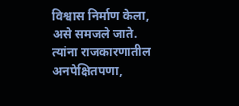विश्वास निर्माण केला, असे समजले जाते. त्यांना राजकारणातील अनपेक्षितपणा,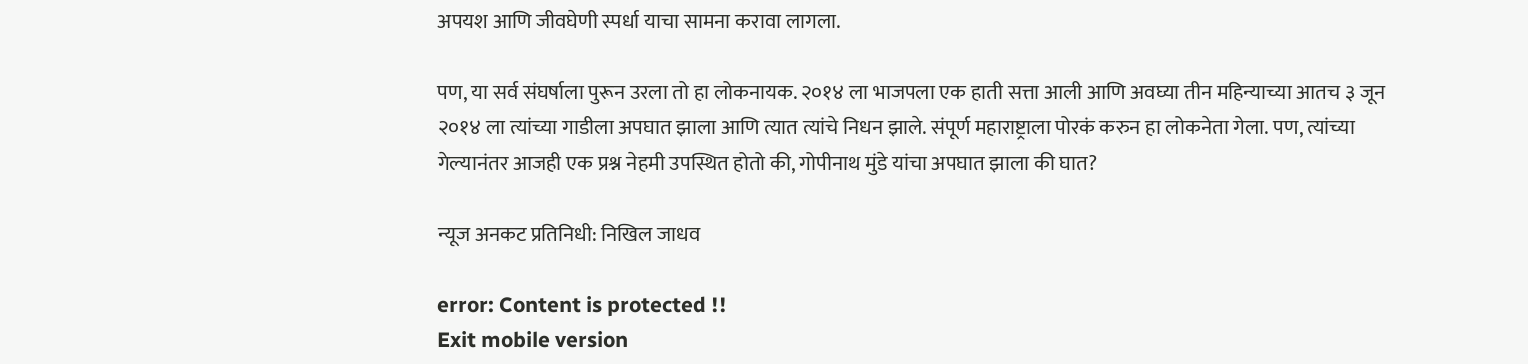अपयश आणि जीवघेणी स्पर्धा याचा सामना करावा लागला.

पण, या सर्व संघर्षाला पुरून उरला तो हा लोकनायक. २०१४ ला भाजपला एक हाती सत्ता आली आणि अवघ्या तीन महिन्याच्या आतच ३ जून २०१४ ला त्यांच्या गाडीला अपघात झाला आणि त्यात त्यांचे निधन झाले. संपूर्ण महाराष्ट्राला पोरकं करुन हा लोकनेता गेला. पण, त्यांच्या गेल्यानंतर आजही एक प्रश्न नेहमी उपस्थित होतो की, गोपीनाथ मुंडे यांचा अपघात झाला की घात?

न्यूज अनकट प्रतिनिधी: निखिल जाधव

error: Content is protected !!
Exit mobile version